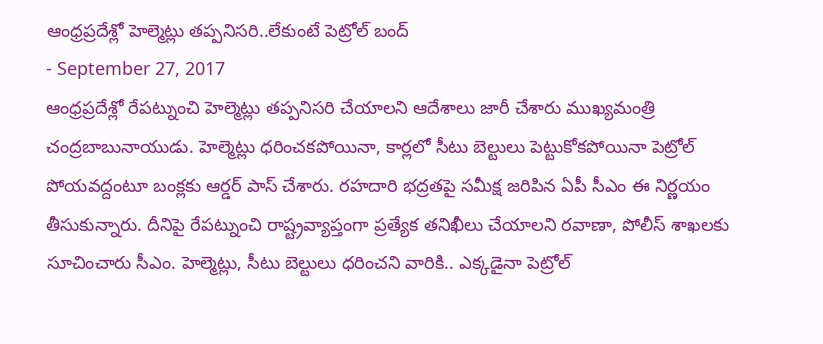ఆంధ్రప్రదేశ్లో హెల్మెట్లు తప్పనిసరి..లేకుంటే పెట్రోల్ బంద్
- September 27, 2017
ఆంధ్రప్రదేశ్లో రేపట్నుంచి హెల్మెట్లు తప్పనిసరి చేయాలని ఆదేశాలు జారీ చేశారు ముఖ్యమంత్రి చంద్రబాబునాయుడు. హెల్మెట్లు ధరించకపోయినా, కార్లలో సీటు బెల్టులు పెట్టుకోకపోయినా పెట్రోల్ పోయవద్దంటూ బంక్లకు ఆర్డర్ పాస్ చేశారు. రహదారి భద్రతపై సమీక్ష జరిపిన ఏపీ సీఎం ఈ నిర్ణయం తీసుకున్నారు. దీనిపై రేపట్నుంచి రాష్ట్రవ్యాప్తంగా ప్రత్యేక తనిఖీలు చేయాలని రవాణా, పోలీస్ శాఖలకు సూచించారు సీఎం. హెల్మెట్లు, సీటు బెల్టులు ధరించని వారికి.. ఎక్కడైనా పెట్రోల్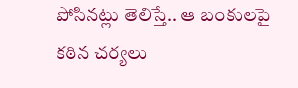పోసినట్లు తెలిస్తే.. ఆ బంకులపై కఠిన చర్యలు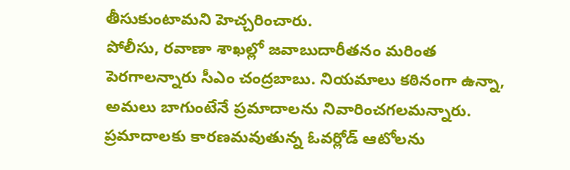తీసుకుంటామని హెచ్చరించారు.
పోలీసు, రవాణా శాఖల్లో జవాబుదారీతనం మరింత పెరగాలన్నారు సీఎం చంద్రబాబు. నియమాలు కఠినంగా ఉన్నా, అమలు బాగుంటేనే ప్రమాదాలను నివారించగలమన్నారు. ప్రమాదాలకు కారణమవుతున్న ఓవర్లోడ్ ఆటోలను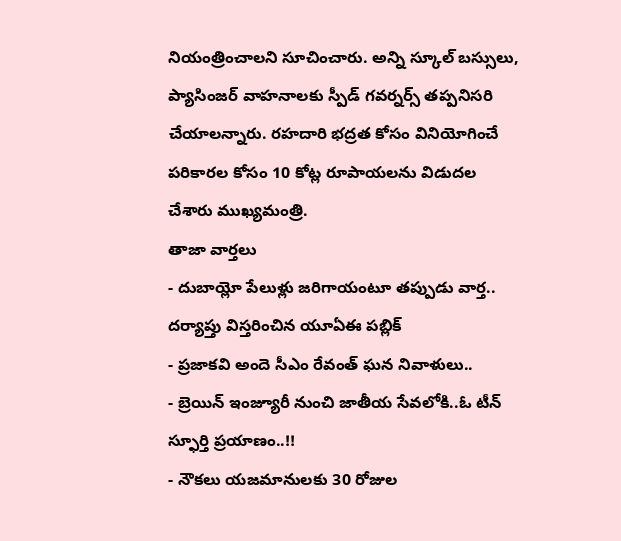నియంత్రించాలని సూచించారు. అన్ని స్కూల్ బస్సులు, ప్యాసింజర్ వాహనాలకు స్పీడ్ గవర్నర్స్ తప్పనిసరి చేయాలన్నారు. రహదారి భద్రత కోసం వినియోగించే పరికారల కోసం 10 కోట్ల రూపాయలను విడుదల చేశారు ముఖ్యమంత్రి.
తాజా వార్తలు
- దుబాయ్లో పేలుళ్లు జరిగాయంటూ తప్పుడు వార్త.. దర్యాప్తు విస్తరించిన యూఏఈ పబ్లిక్
- ప్రజాకవి అందె సీఎం రేవంత్ ఘన నివాళులు..
- బ్రెయిన్ ఇంజ్యూరీ నుంచి జాతీయ సేవలోకి..ఓ టీన్ స్ఫూర్తి ప్రయాణం..!!
- నౌకలు యజమానులకు 30 రోజుల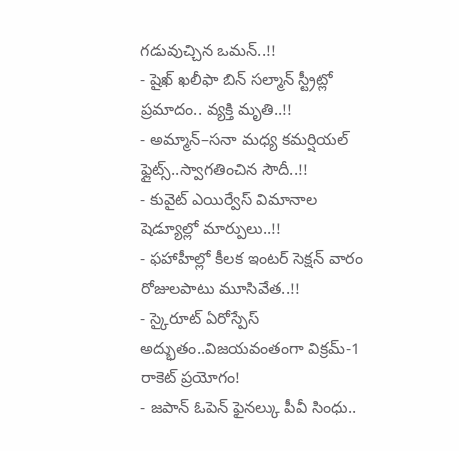గడువుచ్చిన ఒమన్..!!
- షైఖ్ ఖలీఫా బిన్ సల్మాన్ స్ట్రీట్లో ప్రమాదం.. వ్యక్తి మృతి..!!
- అమ్మాన్–సనా మధ్య కమర్షియల్ ఫ్లైట్స్..స్వాగతించిన సౌదీ..!!
- కువైట్ ఎయిర్వేస్ విమానాల షెడ్యూల్లో మార్పులు..!!
- ఫహాహీల్లో కీలక ఇంటర్ సెక్షన్ వారం రోజులపాటు మూసివేత..!!
- స్కైరూట్ ఏరోస్పేస్ అద్భుతం..విజయవంతంగా విక్రమ్-1 రాకెట్ ప్రయోగం!
- జపాన్ ఓపెన్ ఫైనల్కు పీవీ సింధు..